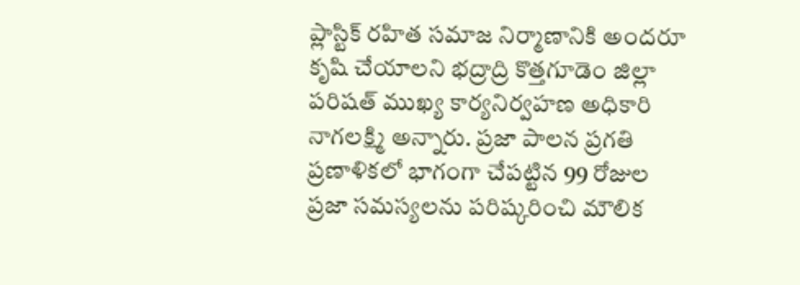ప్లాస్టిక్ రహిత సమాజ నిర్మాణానికి అందరూ కృషి చేయాలని భద్రాద్రి కొత్తగూడెం జిల్లా పరిషత్ ముఖ్య కార్యనిర్వహణ అధికారి నాగలక్ష్మి అన్నారు. ప్రజా పాలన ప్రగతి ప్రణాళికలో భాగంగా చేపట్టిన 99 రోజుల
ప్రజా సమస్యలను పరిష్కరించి మౌలిక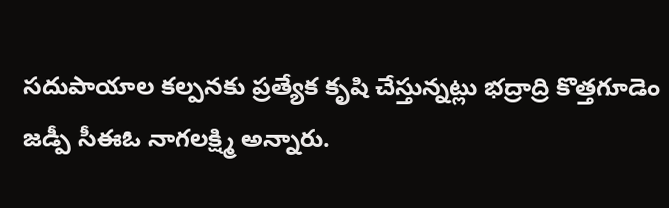సదుపాయాల కల్పనకు ప్రత్యేక కృషి చేస్తున్నట్లు భద్రాద్రి కొత్తగూడెం జడ్పీ సీఈఓ నాగలక్ష్మి అన్నారు.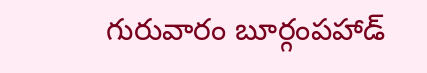గురువారం బూర్గంపహాడ్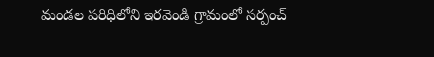మండల పరిధిలోని ఇరవెండి గ్రామంలో సర్పంచ్